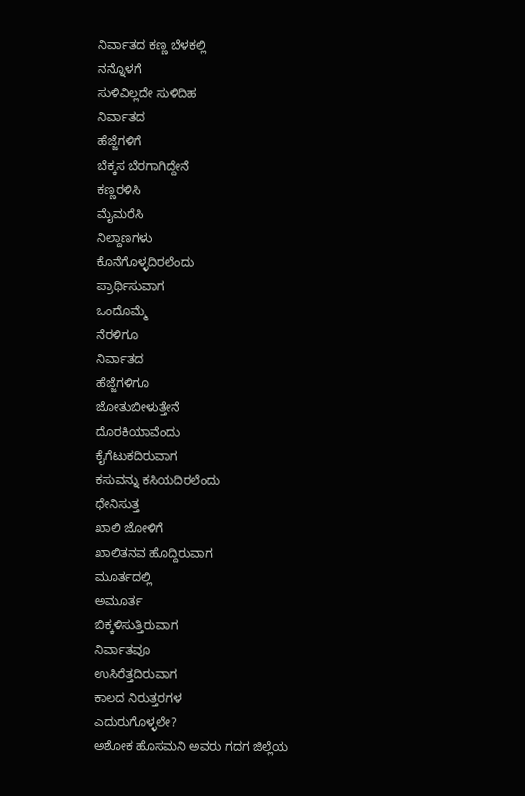ನಿರ್ವಾತದ ಕಣ್ಣ ಬೆಳಕಲ್ಲಿ
ನನ್ನೊಳಗೆ
ಸುಳಿವಿಲ್ಲದೇ ಸುಳಿದಿಹ
ನಿರ್ವಾತದ
ಹೆಜ್ಜೆಗಳಿಗೆ
ಬೆಕ್ಕಸ ಬೆರಗಾಗಿದ್ದೇನೆ
ಕಣ್ಣರಳಿಸಿ
ಮೈಮರೆಸಿ
ನಿಲ್ದಾಣಗಳು
ಕೊನೆಗೊಳ್ಳದಿರಲೆಂದು
ಪ್ರಾರ್ಥಿಸುವಾಗ
ಒಂದೊಮ್ಮೆ
ನೆರಳಿಗೂ
ನಿರ್ವಾತದ
ಹೆಜ್ಜೆಗಳಿಗೂ
ಜೋತುಬೀಳುತ್ತೇನೆ
ದೊರಕಿಯಾವೆಂದು
ಕೈಗೆಟುಕದಿರುವಾಗ
ಕಸುವನ್ನು ಕಸಿಯದಿರಲೆಂದು
ಧೇನಿಸುತ್ತ
ಖಾಲಿ ಜೋಳಿಗೆ
ಖಾಲಿತನವ ಹೊದ್ದಿರುವಾಗ
ಮೂರ್ತದಲ್ಲಿ
ಅಮೂರ್ತ
ಬಿಕ್ಕಳಿಸುತ್ತಿರುವಾಗ
ನಿರ್ವಾತವೂ
ಉಸಿರೆತ್ತದಿರುವಾಗ
ಕಾಲದ ನಿರುತ್ತರಗಳ
ಎದುರುಗೊಳ್ಳಲೇ?
ಅಶೋಕ ಹೊಸಮನಿ ಅವರು ಗದಗ ಜಿಲ್ಲೆಯ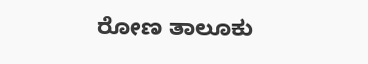ರೋಣ ತಾಲೂಕು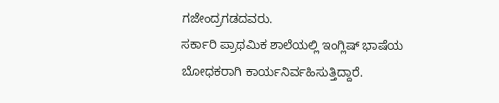ಗಜೇಂದ್ರಗಡದವರು.
ಸರ್ಕಾರಿ ಪ್ರಾಥಮಿಕ ಶಾಲೆಯಲ್ಲಿ ಇಂಗ್ಲಿಷ್ ಭಾಷೆಯ ಬೋಧಕರಾಗಿ ಕಾರ್ಯನಿರ್ವಹಿಸುತ್ತಿದ್ದಾರೆ.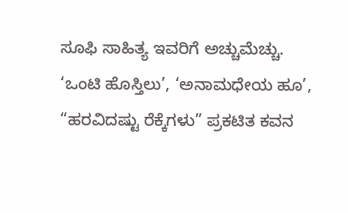ಸೂಫಿ ಸಾಹಿತ್ಯ ಇವರಿಗೆ ಅಚ್ಚುಮೆಚ್ಚು.
‘ಒಂಟಿ ಹೊಸ್ತಿಲು’, ‘ಅನಾಮಧೇಯ ಹೂ’, “ಹರವಿದಷ್ಟು ರೆಕ್ಕೆಗಳು” ಪ್ರಕಟಿತ ಕವನ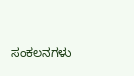ಸಂಕಲನಗಳು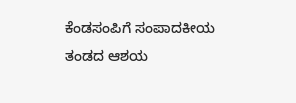ಕೆಂಡಸಂಪಿಗೆ ಸಂಪಾದಕೀಯ ತಂಡದ ಆಶಯ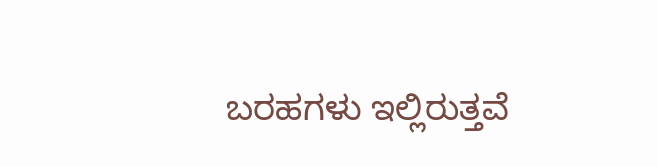ಬರಹಗಳು ಇಲ್ಲಿರುತ್ತವೆ